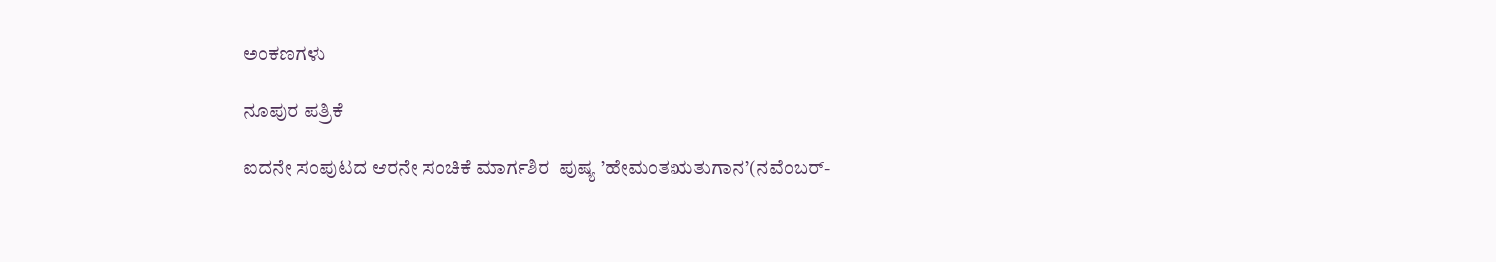ಅಂಕಣಗಳು

ನೂಪುರ ಪತ್ರಿಕೆ

ಐದನೇ ಸಂಪುಟದ ಆರನೇ ಸಂಚಿಕೆ ಮಾರ್ಗಶಿರ  ಪುಷ್ಯ ’ಹೇಮಂತಋತುಗಾನ’(ನವೆಂಬರ್-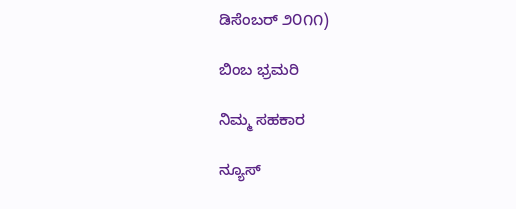ಡಿಸೆಂಬರ್ ೨೦೧೧)

ಬಿಂಬ ಭ್ರಮರಿ

ನಿಮ್ಮ ಸಹಕಾರ

ನ್ಯೂಸ್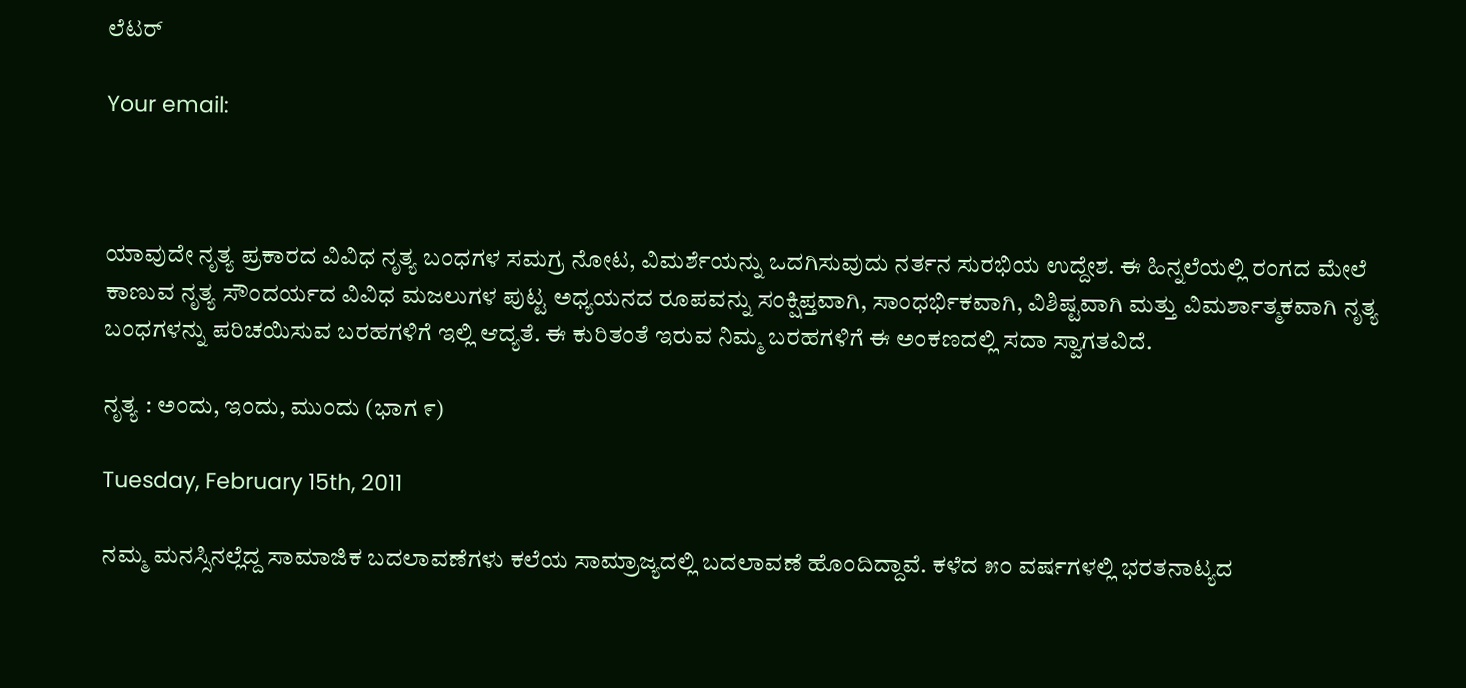ಲೆಟರ್

Your email:



ಯಾವುದೇ ನೃತ್ಯ ಪ್ರಕಾರದ ವಿವಿಧ ನೃತ್ಯ ಬಂಧಗಳ ಸಮಗ್ರ ನೋಟ, ವಿಮರ್ಶೆಯನ್ನು ಒದಗಿಸುವುದು ನರ್ತನ ಸುರಭಿಯ ಉದ್ದೇಶ. ಈ ಹಿನ್ನಲೆಯಲ್ಲಿ ರಂಗದ ಮೇಲೆ ಕಾಣುವ ನೃತ್ಯ ಸೌಂದರ್ಯದ ವಿವಿಧ ಮಜಲುಗಳ ಪುಟ್ಟ ಅಧ್ಯಯನದ ರೂಪವನ್ನು ಸಂಕ್ಷಿಪ್ತವಾಗಿ, ಸಾಂಧರ್ಭಿಕವಾಗಿ, ವಿಶಿಷ್ಟವಾಗಿ ಮತ್ತು ವಿಮರ್ಶಾತ್ಮಕವಾಗಿ ನೃತ್ಯ ಬಂಧಗಳನ್ನು ಪರಿಚಯಿಸುವ ಬರಹಗಳಿಗೆ ಇಲ್ಲಿ ಆದ್ಯತೆ. ಈ ಕುರಿತಂತೆ ಇರುವ ನಿಮ್ಮ ಬರಹಗಳಿಗೆ ಈ ಅಂಕಣದಲ್ಲಿ ಸದಾ ಸ್ವಾಗತವಿದೆ.

ನೃತ್ಯ : ಅಂದು, ಇಂದು, ಮುಂದು (ಭಾಗ ೯)

Tuesday, February 15th, 2011

ನಮ್ಮ ಮನಸ್ಸಿನಲ್ಲೆದ್ದ ಸಾಮಾಜಿಕ ಬದಲಾವಣೆಗಳು ಕಲೆಯ ಸಾಮ್ರಾಜ್ಯದಲ್ಲಿ ಬದಲಾವಣೆ ಹೊಂದಿದ್ದಾವೆ. ಕಳೆದ ೫೦ ವರ್ಷಗಳಲ್ಲಿ ಭರತನಾಟ್ಯದ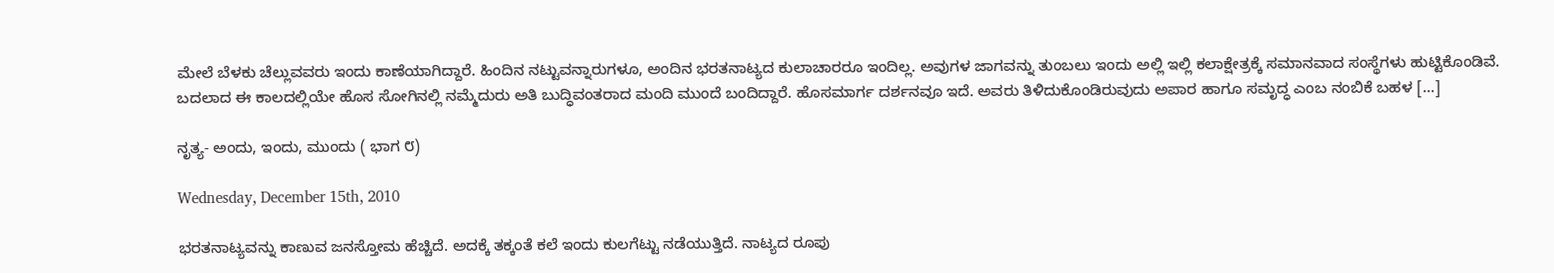ಮೇಲೆ ಬೆಳಕು ಚೆಲ್ಲುವವರು ಇಂದು ಕಾಣೆಯಾಗಿದ್ದಾರೆ. ಹಿಂದಿನ ನಟ್ಟುವನ್ನಾರುಗಳೂ, ಅಂದಿನ ಭರತನಾಟ್ಯದ ಕುಲಾಚಾರರೂ ಇಂದಿಲ್ಲ. ಅವುಗಳ ಜಾಗವನ್ನು ತುಂಬಲು ಇಂದು ಅಲ್ಲಿ ಇಲ್ಲಿ ಕಲಾಕ್ಷೇತ್ರಕ್ಕೆ ಸಮಾನವಾದ ಸಂಸ್ಥೆಗಳು ಹುಟ್ಟಿಕೊಂಡಿವೆ.
ಬದಲಾದ ಈ ಕಾಲದಲ್ಲಿಯೇ ಹೊಸ ಸೋಗಿನಲ್ಲಿ ನಮ್ಮೆದುರು ಅತಿ ಬುದ್ಧಿವಂತರಾದ ಮಂದಿ ಮುಂದೆ ಬಂದಿದ್ದಾರೆ. ಹೊಸಮಾರ್ಗ ದರ್ಶನವೂ ಇದೆ. ಅವರು ತಿಳಿದುಕೊಂಡಿರುವುದು ಅಪಾರ ಹಾಗೂ ಸಮೃದ್ಧ ಎಂಬ ನಂಬಿಕೆ ಬಹಳ [...]

ನೃತ್ಯ- ಅಂದು, ಇಂದು, ಮುಂದು ( ಭಾಗ ೮)

Wednesday, December 15th, 2010

ಭರತನಾಟ್ಯವನ್ನು ಕಾಣುವ ಜನಸ್ತೋಮ ಹೆಚ್ಚಿದೆ. ಅದಕ್ಕೆ ತಕ್ಕಂತೆ ಕಲೆ ಇಂದು ಕುಲಗೆಟ್ಟು ನಡೆಯುತ್ತಿದೆ. ನಾಟ್ಯದ ರೂಪು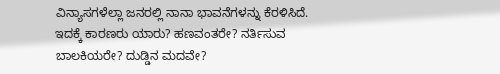ವಿನ್ಯಾಸಗಳೆಲ್ಲಾ ಜನರಲ್ಲಿ ನಾನಾ ಭಾವನೆಗಳನ್ನು ಕೆರಳಿಸಿದೆ. ಇದಕ್ಕೆ ಕಾರಣರು ಯಾರು? ಹಣವಂತರೇ? ನರ್ತಿಸುವ ಬಾಲಕಿಯರೇ? ದುಡ್ಡಿನ ಮದವೇ?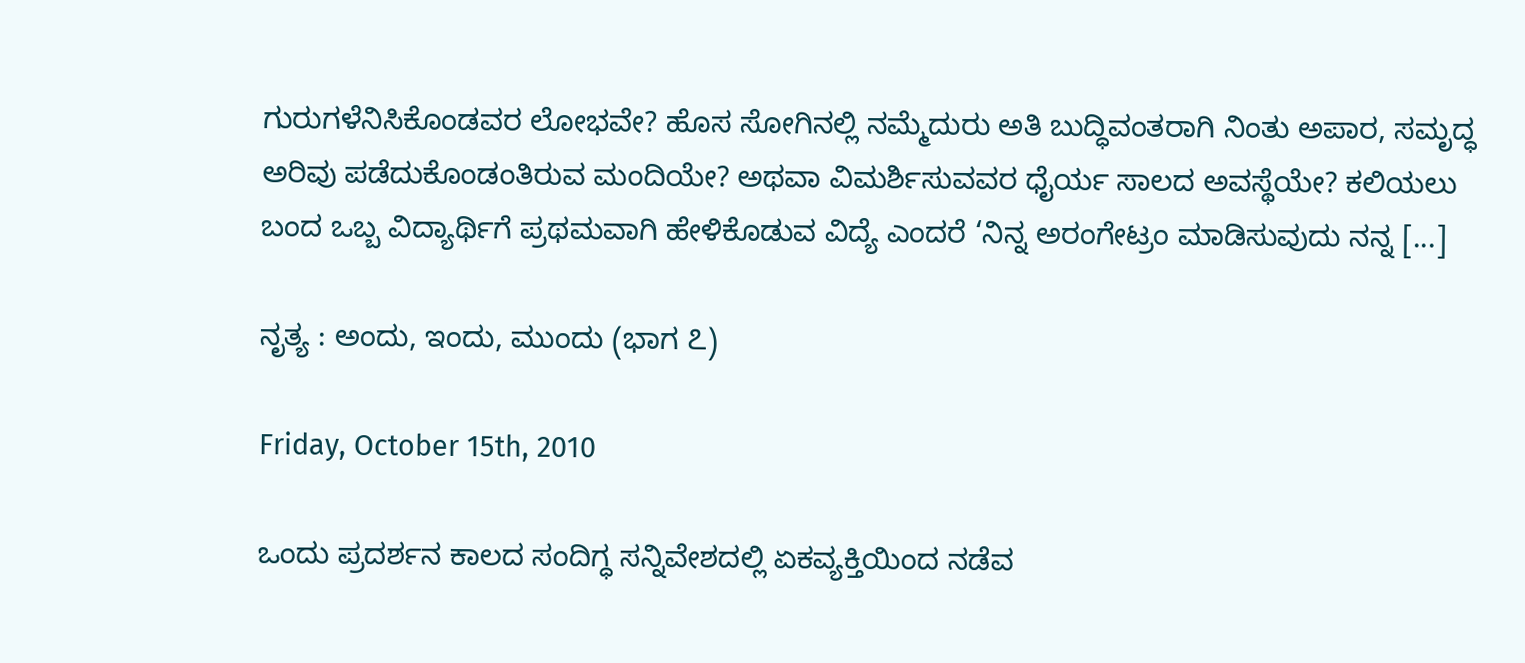ಗುರುಗಳೆನಿಸಿಕೊಂಡವರ ಲೋಭವೇ? ಹೊಸ ಸೋಗಿನಲ್ಲಿ ನಮ್ಮೆದುರು ಅತಿ ಬುದ್ಧಿವಂತರಾಗಿ ನಿಂತು ಅಪಾರ, ಸಮೃದ್ಧ ಅರಿವು ಪಡೆದುಕೊಂಡಂತಿರುವ ಮಂದಿಯೇ? ಅಥವಾ ವಿಮರ್ಶಿಸುವವರ ಧೈರ್ಯ ಸಾಲದ ಅವಸ್ಥೆಯೇ? ಕಲಿಯಲು ಬಂದ ಒಬ್ಬ ವಿದ್ಯಾರ್ಥಿಗೆ ಪ್ರಥಮವಾಗಿ ಹೇಳಿಕೊಡುವ ವಿದ್ಯೆ ಎಂದರೆ ‘ನಿನ್ನ ಅರಂಗೇಟ್ರಂ ಮಾಡಿಸುವುದು ನನ್ನ [...]

ನೃತ್ಯ : ಅಂದು, ಇಂದು, ಮುಂದು (ಭಾಗ ೭)

Friday, October 15th, 2010

ಒಂದು ಪ್ರದರ್ಶನ ಕಾಲದ ಸಂದಿಗ್ಧ ಸನ್ನಿವೇಶದಲ್ಲಿ ಏಕವ್ಯಕ್ತಿಯಿಂದ ನಡೆವ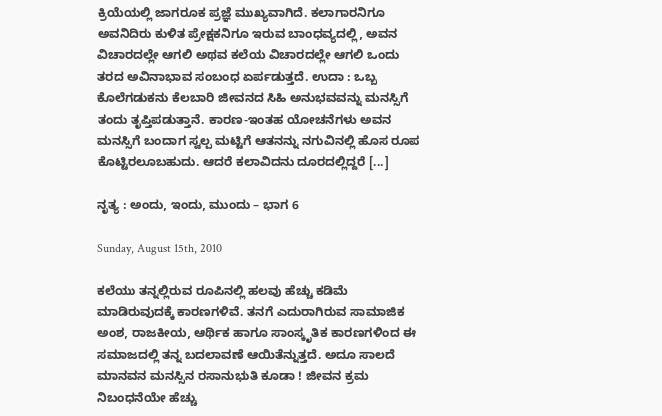ಕ್ರಿಯೆಯಲ್ಲಿ ಜಾಗರೂಕ ಪ್ರಜ್ಞೆ ಮುಖ್ಯವಾಗಿದೆ. ಕಲಾಗಾರನಿಗೂ ಅವನಿದಿರು ಕುಳಿತ ಪ್ರೇಕ್ಷಕನಿಗೂ ಇರುವ ಬಾಂಧವ್ಯದಲ್ಲಿ, ಅವನ ವಿಚಾರದಲ್ಲೇ ಆಗಲಿ ಅಥವ ಕಲೆಯ ವಿಚಾರದಲ್ಲೇ ಆಗಲಿ ಒಂದು ತರದ ಅವಿನಾಭಾವ ಸಂಬಂಧ ಏರ್ಪಡುತ್ತದೆ. ಉದಾ : ಒಬ್ಬ ಕೊಲೆಗಡುಕನು ಕೆಲಬಾರಿ ಜೀವನದ ಸಿಹಿ ಅನುಭವವನ್ನು ಮನಸ್ಸಿಗೆ ತಂದು ತೃಪ್ತಿಪಡುತ್ತಾನೆ. ಕಾರಣ-ಇಂತಹ ಯೋಚನೆಗಳು ಅವನ ಮನಸ್ಸಿಗೆ ಬಂದಾಗ ಸ್ವಲ್ಪ ಮಟ್ಟಿಗೆ ಆತನನ್ನು ನಗುವಿನಲ್ಲಿ ಹೊಸ ರೂಪ ಕೊಟ್ಟಿರಲೂಬಹುದು. ಆದರೆ ಕಲಾವಿದನು ದೂರದಲ್ಲಿದ್ದರೆ [...]

ನೃತ್ಯ : ಅಂದು, ಇಂದು, ಮುಂದು – ಭಾಗ 6

Sunday, August 15th, 2010

ಕಲೆಯು ತನ್ನಲ್ಲಿರುವ ರೂಪಿನಲ್ಲಿ ಹಲವು ಹೆಚ್ಚು ಕಡಿಮೆ ಮಾಡಿರುವುದಕ್ಕೆ ಕಾರಣಗಳಿವೆ. ತನಗೆ ಎದುರಾಗಿರುವ ಸಾಮಾಜಿಕ ಅಂಶ, ರಾಜಕೀಯ, ಆರ್ಥಿಕ ಹಾಗೂ ಸಾಂಸ್ಕೃತಿಕ ಕಾರಣಗಳಿಂದ ಈ ಸಮಾಜದಲ್ಲಿ ತನ್ನ ಬದಲಾವಣೆ ಆಯಿತೆನ್ನುತ್ತದೆ. ಅದೂ ಸಾಲದೆ ಮಾನವನ ಮನಸ್ಸಿನ ರಸಾನುಭುತಿ ಕೂಡಾ ! ಜೀವನ ಕ್ರಮ ನಿಬಂಧನೆಯೇ ಹೆಚ್ಚು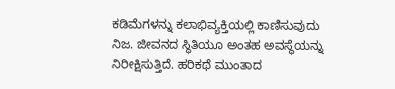ಕಡಿಮೆಗಳನ್ನು ಕಲಾಭಿವ್ಯಕ್ತಿಯಲ್ಲಿ ಕಾಣಿಸುವುದು ನಿಜ. ಜೀವನದ ಸ್ಥಿತಿಯೂ ಅಂತಹ ಅವಸ್ಥೆಯನ್ನು ನಿರೀಕ್ಷಿಸುತ್ತಿದೆ. ಹರಿಕಥೆ ಮುಂತಾದ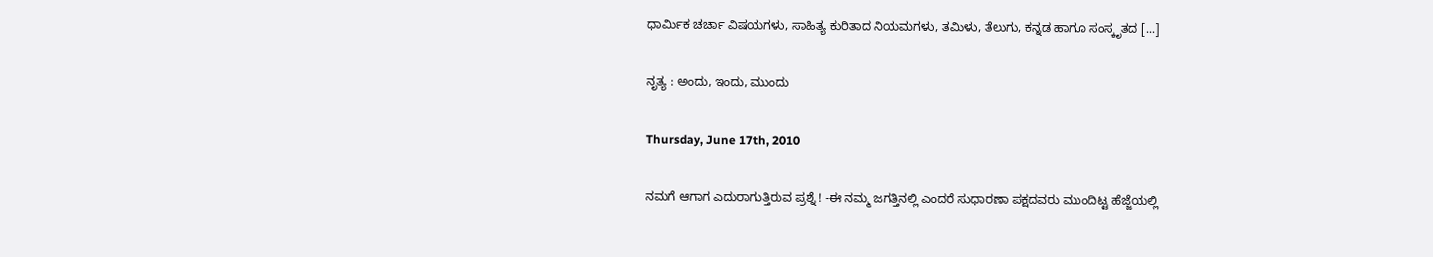ಧಾರ್ಮಿಕ ಚರ್ಚಾ ವಿಷಯಗಳು, ಸಾಹಿತ್ಯ ಕುರಿತಾದ ನಿಯಮಗಳು, ತಮಿಳು, ತೆಲುಗು, ಕನ್ನಡ ಹಾಗೂ ಸಂಸ್ಕೃತದ [...]

ನೃತ್ಯ : ಅಂದು, ಇಂದು, ಮುಂದು

Thursday, June 17th, 2010

ನಮಗೆ ಆಗಾಗ ಎದುರಾಗುತ್ತಿರುವ ಪ್ರಶ್ನೆ ! -ಈ ನಮ್ಮ ಜಗತ್ತಿನಲ್ಲಿ ಎಂದರೆ ಸುಧಾರಣಾ ಪಕ್ಷದವರು ಮುಂದಿಟ್ಟ ಹೆಜ್ಜೆಯಲ್ಲಿ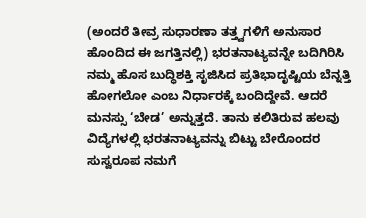(ಅಂದರೆ ತೀವ್ರ ಸುಧಾರಣಾ ತತ್ತ್ವಗಳಿಗೆ ಅನುಸಾರ ಹೊಂದಿದ ಈ ಜಗತ್ತಿನಲ್ಲಿ) ಭರತನಾಟ್ಯವನ್ನೇ ಬದಿಗಿರಿಸಿ ನಮ್ಮ ಹೊಸ ಬುದ್ಧಿಶಕ್ತಿ ಸೃಜಿಸಿದ ಪ್ರತಿಭಾದೃಷ್ಟಿಯ ಬೆನ್ನತ್ತಿ ಹೋಗಲೋ ಎಂಬ ನಿರ್ಧಾರಕ್ಕೆ ಬಂದಿದ್ದೇವೆ. ಆದರೆ ಮನಸ್ಸು ‘ಬೇಡ’ ಅನ್ನುತ್ತದೆ. ತಾನು ಕಲಿತಿರುವ ಹಲವು ವಿದ್ಯೆಗಳಲ್ಲಿ ಭರತನಾಟ್ಯವನ್ನು ಬಿಟ್ಟು ಬೇರೊಂದರ ಸುಸ್ವರೂಪ ನಮಗೆ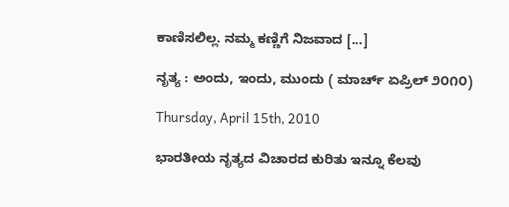ಕಾಣಿಸಲಿಲ್ಲ. ನಮ್ಮ ಕಣ್ಣಿಗೆ ನಿಜವಾದ [...]

ನೃತ್ಯ : ಅಂದು, ಇಂದು, ಮುಂದು ( ಮಾರ್ಚ್ ಏಪ್ರಿಲ್ ೨೦೧೦)

Thursday, April 15th, 2010

ಭಾರತೀಯ ನೃತ್ಯದ ವಿಚಾರದ ಕುರಿತು ಇನ್ನೂ ಕೆಲವು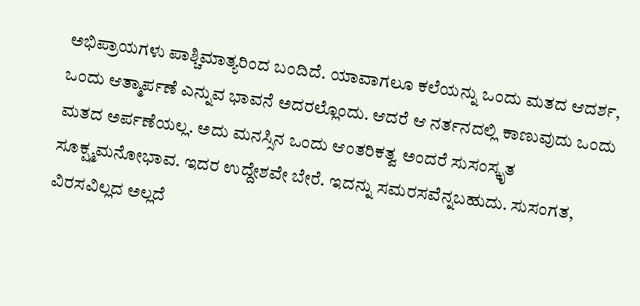ಅಭಿಪ್ರಾಯಗಳು ಪಾಶ್ಚಿಮಾತ್ಯರಿಂದ ಬಂದಿದೆ. ಯಾವಾಗಲೂ ಕಲೆಯನ್ನು ಒಂದು ಮತದ ಆದರ್ಶ, ಒಂದು ಆತ್ಮಾರ್ಪಣೆ ಎನ್ನುವ ಭಾವನೆ ಅದರಲ್ಲೊಂದು. ಆದರೆ ಆ ನರ್ತನದಲ್ಲಿ ಕಾಣುವುದು ಒಂದು ಮತದ ಅರ್ಪಣೆಯಲ್ಲ. ಅದು ಮನಸ್ಸಿನ ಒಂದು ಆಂತರಿಕತ್ವ ಅಂದರೆ ಸುಸಂಸ್ಕೃತ ಸೂಕ್ಷ್ಮಮನೋಭಾವ. ಇದರ ಉದ್ದೇಶವೇ ಬೇರೆ. ಇದನ್ನು ಸಮರಸವೆನ್ನಬಹುದು. ಸುಸಂಗತ, ವಿರಸವಿಲ್ಲದ ಅಲ್ಲದೆ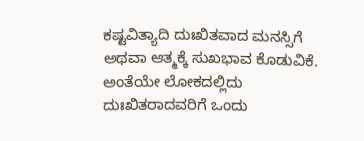ಕಷ್ಟವಿತ್ಯಾದಿ ದುಃಖಿತವಾದ ಮನಸ್ಸಿಗೆ ಅಥವಾ ಆತ್ಮಕ್ಕೆ ಸುಖಭಾವ ಕೊಡುವಿಕೆ. ಅಂತೆಯೇ ಲೋಕದಲ್ಲಿದು ದುಃಖಿತರಾದವರಿಗೆ ಒಂದು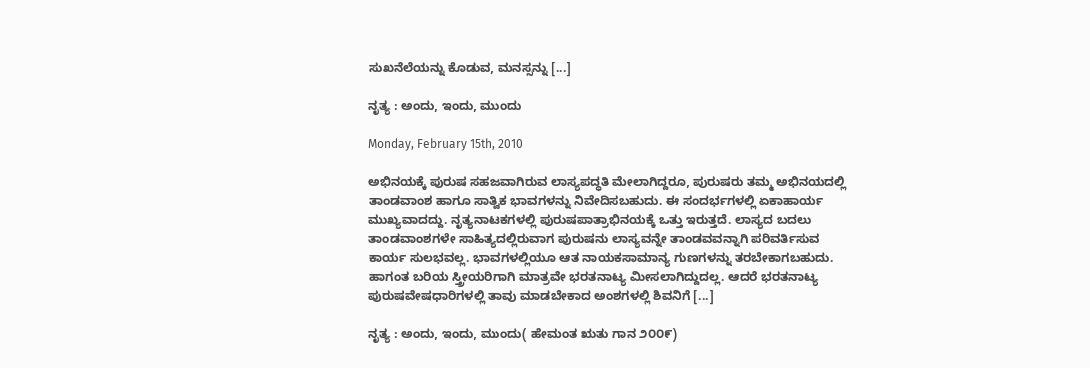ಸುಖನೆಲೆಯನ್ನು ಕೊಡುವ, ಮನಸ್ಸನ್ನು [...]

ನೃತ್ಯ : ಅಂದು, ಇಂದು, ಮುಂದು

Monday, February 15th, 2010

ಅಭಿನಯಕ್ಕೆ ಪುರುಷ ಸಹಜವಾಗಿರುವ ಲಾಸ್ಯಪದ್ಧತಿ ಮೇಲಾಗಿದ್ದರೂ, ಪುರುಷರು ತಮ್ಮ ಅಭಿನಯದಲ್ಲಿ ತಾಂಡವಾಂಶ ಹಾಗೂ ಸಾತ್ವಿಕ ಭಾವಗಳನ್ನು ನಿವೇದಿಸಬಹುದು. ಈ ಸಂದರ್ಭಗಳಲ್ಲಿ ಏಕಾಹಾರ್ಯ ಮುಖ್ಯವಾದದ್ದು. ನೃತ್ಯನಾಟಕಗಳಲ್ಲಿ ಪುರುಷಪಾತ್ರಾಭಿನಯಕ್ಕೆ ಒತ್ತು ಇರುತ್ತದೆ. ಲಾಸ್ಯದ ಬದಲು ತಾಂಡವಾಂಶಗಳೇ ಸಾಹಿತ್ಯದಲ್ಲಿರುವಾಗ ಪುರುಷನು ಲಾಸ್ಯವನ್ನೇ ತಾಂಡವವನ್ನಾಗಿ ಪರಿವರ್ತಿಸುವ ಕಾರ್ಯ ಸುಲಭವಲ್ಲ. ಭಾವಗಳಲ್ಲಿಯೂ ಆತ ನಾಯಕಸಾಮಾನ್ಯ ಗುಣಗಳನ್ನು ತರಬೇಕಾಗಬಹುದು. ಹಾಗಂತ ಬರಿಯ ಸ್ತ್ರೀಯರಿಗಾಗಿ ಮಾತ್ರವೇ ಭರತನಾಟ್ಯ ಮೀಸಲಾಗಿದ್ದುದಲ್ಲ. ಆದರೆ ಭರತನಾಟ್ಯ ಪುರುಷವೇಷಧಾರಿಗಳಲ್ಲಿ ತಾವು ಮಾಡಬೇಕಾದ ಅಂಶಗಳಲ್ಲಿ ಶಿವನಿಗೆ [...]

ನೃತ್ಯ : ಅಂದು, ಇಂದು, ಮುಂದು( ಹೇಮಂತ ಋತು ಗಾನ ೨೦೦೯)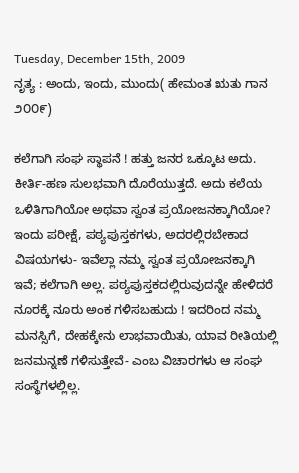Tuesday, December 15th, 2009
ನೃತ್ಯ : ಅಂದು, ಇಂದು, ಮುಂದು( ಹೇಮಂತ ಋತು ಗಾನ ೨೦೦೯)

ಕಲೆಗಾಗಿ ಸಂಘ ಸ್ಥಾಪನೆ ! ಹತ್ತು ಜನರ ಒಕ್ಕೂಟ ಅದು. ಕೀರ್ತಿ-ಹಣ ಸುಲಭವಾಗಿ ದೊರೆಯುತ್ತದೆ. ಅದು ಕಲೆಯ ಒಳಿತಿಗಾಗಿಯೋ ಅಥವಾ ಸ್ವಂತ ಪ್ರಯೋಜನಕ್ಕಾಗಿಯೋ?
ಇಂದು ಪರೀಕ್ಷೆ, ಪಠ್ಯಪುಸ್ತಕಗಳು, ಅದರಲ್ಲಿರಬೇಕಾದ ವಿಷಯಗಳು- ಇವೆಲ್ಲಾ ನಮ್ಮ ಸ್ವಂತ ಪ್ರಯೋಜನಕ್ಕಾಗಿ ಇವೆ; ಕಲೆಗಾಗಿ ಅಲ್ಲ. ಪಠ್ಯಪುಸ್ತಕದಲ್ಲಿರುವುದನ್ನೇ ಹೇಳಿದರೆ ನೂರಕ್ಕೆ ನೂರು ಅಂಕ ಗಳಿಸಬಹುದು ! ಇದರಿಂದ ನಮ್ಮ ಮನಸ್ಸಿಗೆ, ದೇಹಕ್ಕೇನು ಲಾಭವಾಯಿತು, ಯಾವ ರೀತಿಯಲ್ಲಿ ಜನಮನ್ನಣೆ ಗಳಿಸುತ್ತೇವೆ- ಎಂಬ ವಿಚಾರಗಳು ಆ ಸಂಘ ಸಂಸ್ಥೆಗಳಲ್ಲಿಲ್ಲ.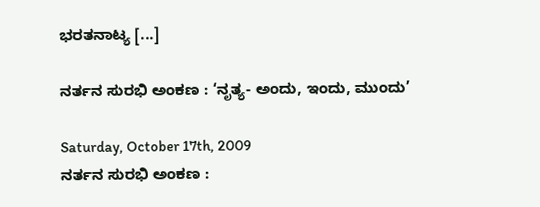ಭರತನಾಟ್ಯ [...]

ನರ್ತನ ಸುರಭಿ ಅಂಕಣ : ‘ನೃತ್ಯ- ಅಂದು, ಇಂದು, ಮುಂದು’

Saturday, October 17th, 2009
ನರ್ತನ ಸುರಭಿ ಅಂಕಣ :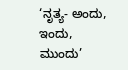‘ನೃತ್ಯ- ಅಂದು, ಇಂದು, ಮುಂದು’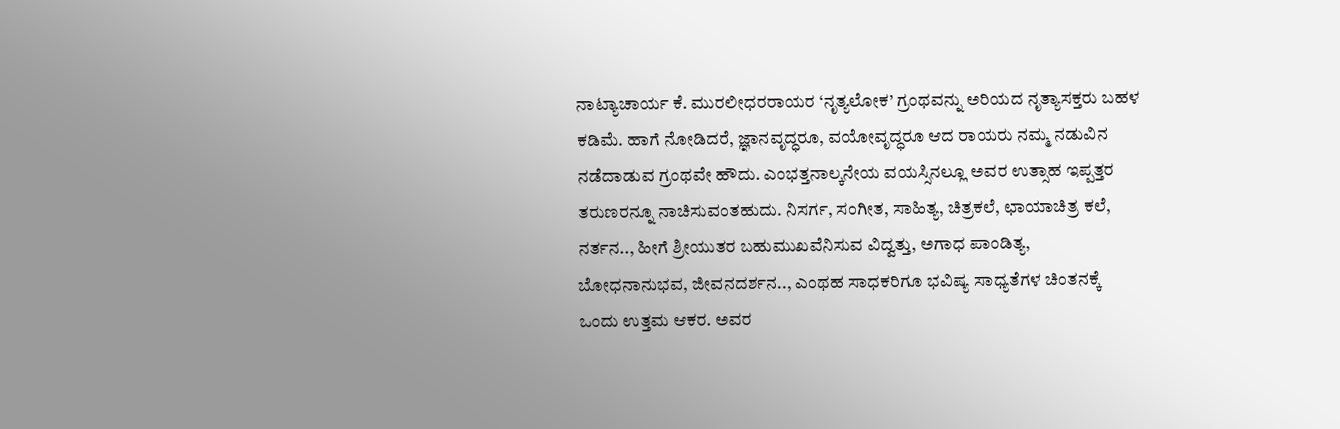ನಾಟ್ಯಾಚಾರ್ಯ ಕೆ. ಮುರಲೀಧರರಾಯರ ‘ನೃತ್ಯಲೋಕ’ ಗ್ರಂಥವನ್ನು ಅರಿಯದ ನೃತ್ಯಾಸಕ್ತರು ಬಹಳ ಕಡಿಮೆ. ಹಾಗೆ ನೋಡಿದರೆ, ಜ್ಞಾನವೃದ್ಧರೂ, ವಯೋವೃದ್ಧರೂ ಆದ ರಾಯರು ನಮ್ಮ ನಡುವಿನ ನಡೆದಾಡುವ ಗ್ರಂಥವೇ ಹೌದು. ಎಂಭತ್ತನಾಲ್ಕನೇಯ ವಯಸ್ಸಿನಲ್ಲೂ ಅವರ ಉತ್ಸಾಹ ಇಪ್ಪತ್ತರ ತರುಣರನ್ನೂ ನಾಚಿಸುವಂತಹುದು. ನಿಸರ್ಗ, ಸಂಗೀತ, ಸಾಹಿತ್ಯ, ಚಿತ್ರಕಲೆ, ಛಾಯಾಚಿತ್ರ ಕಲೆ, ನರ್ತನ.., ಹೀಗೆ ಶ್ರೀಯುತರ ಬಹುಮುಖವೆನಿಸುವ ವಿದ್ವತ್ತು, ಅಗಾಧ ಪಾಂಡಿತ್ಯ, ಬೋಧನಾನುಭವ, ಜೀವನದರ್ಶನ.., ಎಂಥಹ ಸಾಧಕರಿಗೂ ಭವಿಷ್ಯ ಸಾಧ್ಯತೆಗಳ ಚಿಂತನಕ್ಕೆ ಒಂದು ಉತ್ತಮ ಆಕರ. ಅವರ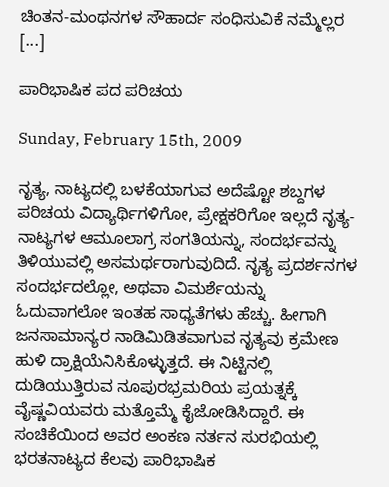ಚಿಂತನ-ಮಂಥನಗಳ ಸೌಹಾರ್ದ ಸಂಧಿಸುವಿಕೆ ನಮ್ಮೆಲ್ಲರ [...]

ಪಾರಿಭಾಷಿಕ ಪದ ಪರಿಚಯ

Sunday, February 15th, 2009

ನೃತ್ಯ, ನಾಟ್ಯದಲ್ಲಿ ಬಳಕೆಯಾಗುವ ಅದೆಷ್ಟೋ ಶಬ್ದಗಳ ಪರಿಚಯ ವಿದ್ಯಾರ್ಥಿಗಳಿಗೋ, ಪ್ರೇಕ್ಷಕರಿಗೋ ಇಲ್ಲದೆ ನೃತ್ಯ-ನಾಟ್ಯಗಳ ಆಮೂಲಾಗ್ರ ಸಂಗತಿಯನ್ನು, ಸಂದರ್ಭವನ್ನು ತಿಳಿಯುವಲ್ಲಿ ಅಸಮರ್ಥರಾಗುವುದಿದೆ. ನೃತ್ಯ ಪ್ರದರ್ಶನಗಳ ಸಂದರ್ಭದಲ್ಲೋ, ಅಥವಾ ವಿಮರ್ಶೆಯನ್ನು ಓದುವಾಗಲೋ ಇಂತಹ ಸಾಧ್ಯತೆಗಳು ಹೆಚ್ಚು. ಹೀಗಾಗಿ ಜನಸಾಮಾನ್ಯರ ನಾಡಿಮಿಡಿತವಾಗುವ ನೃತ್ಯವು ಕ್ರಮೇಣ ಹುಳಿ ದ್ರಾಕ್ಷಿಯೆನಿಸಿಕೊಳ್ಳುತ್ತದೆ. ಈ ನಿಟ್ಟಿನಲ್ಲಿ ದುಡಿಯುತ್ತಿರುವ ನೂಪುರಭ್ರಮರಿಯ ಪ್ರಯತ್ನಕ್ಕೆ ವೈಷ್ಣವಿಯವರು ಮತ್ತೊಮ್ಮೆ ಕೈಜೋಡಿಸಿದ್ದಾರೆ. ಈ ಸಂಚಿಕೆಯಿಂದ ಅವರ ಅಂಕಣ ನರ್ತನ ಸುರಭಿಯಲ್ಲಿ ಭರತನಾಟ್ಯದ ಕೆಲವು ಪಾರಿಭಾಷಿಕ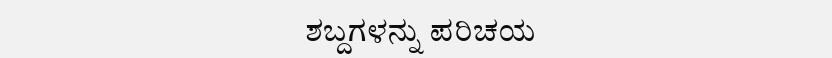ಶಬ್ದಗಳನ್ನು ಪರಿಚಯ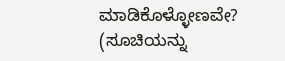ಮಾಡಿಕೊಳ್ಳೋಣವೇ?
(ಸೂಚಿಯನ್ನು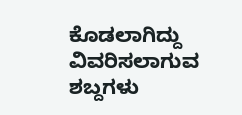ಕೊಡಲಾಗಿದ್ದು ವಿವರಿಸಲಾಗುವ ಶಬ್ದಗಳು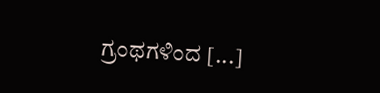ಗ್ರಂಥಗಳಿಂದ [...]